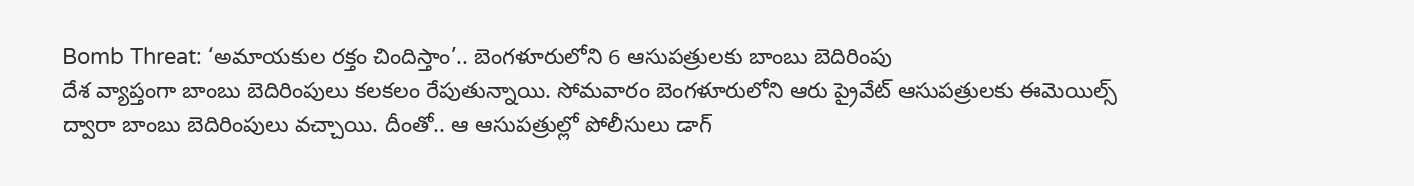Bomb Threat: ‘అమాయకుల రక్తం చిందిస్తాం’.. బెంగళూరులోని 6 ఆసుపత్రులకు బాంబు బెదిరింపు
దేశ వ్యాప్తంగా బాంబు బెదిరింపులు కలకలం రేపుతున్నాయి. సోమవారం బెంగళూరులోని ఆరు ప్రైవేట్ ఆసుపత్రులకు ఈమెయిల్స్ ద్వారా బాంబు బెదిరింపులు వచ్చాయి. దీంతో.. ఆ ఆసుపత్రుల్లో పోలీసులు డాగ్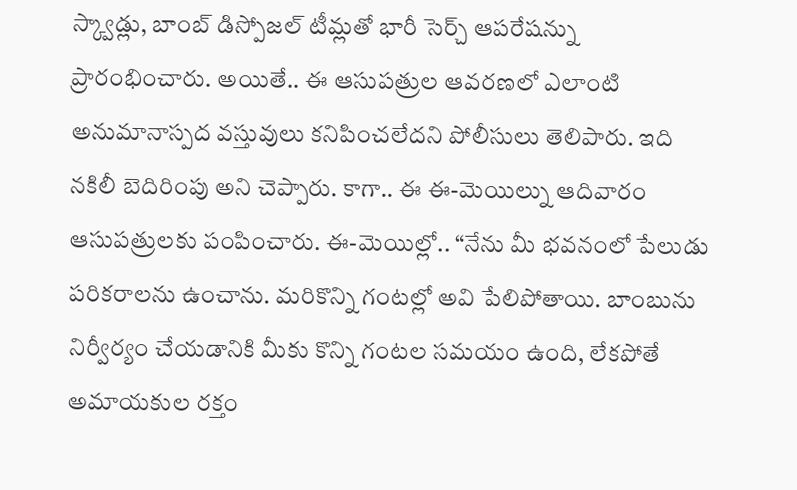స్క్వాడ్లు, బాంబ్ డిస్పోజల్ టీమ్లతో భారీ సెర్చ్ ఆపరేషన్ను ప్రారంభించారు. అయితే.. ఈ ఆసుపత్రుల ఆవరణలో ఎలాంటి అనుమానాస్పద వస్తువులు కనిపించలేదని పోలీసులు తెలిపారు. ఇది నకిలీ బెదిరింపు అని చెప్పారు. కాగా.. ఈ ఈ-మెయిల్ను ఆదివారం ఆసుపత్రులకు పంపించారు. ఈ-మెయిల్లో.. “నేను మీ భవనంలో పేలుడు పరికరాలను ఉంచాను. మరికొన్ని గంటల్లో అవి పేలిపోతాయి. బాంబును నిర్వీర్యం చేయడానికి మీకు కొన్ని గంటల సమయం ఉంది, లేకపోతే అమాయకుల రక్తం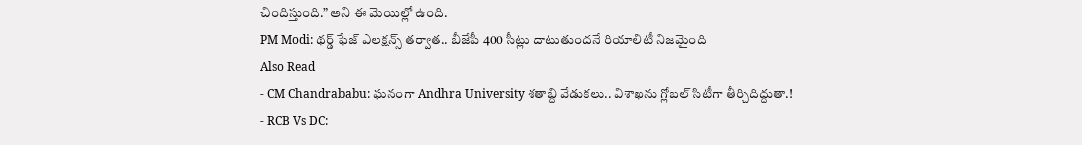చిందిస్తుంది.” అని ఈ మెయిల్లో ఉంది.
PM Modi: థర్డ్ ఫేజ్ ఎలక్షన్స్ తర్వాత.. బీజేపీ 400 సీట్లు దాటుతుందనే రియాలిటీ నిజమైంది
Also Read
- CM Chandrababu: ఘనంగా Andhra University శతాబ్ది వేడుకలు.. విశాఖను గ్లోబల్ సిటీగా తీర్చిదిద్దుతా.!
- RCB Vs DC: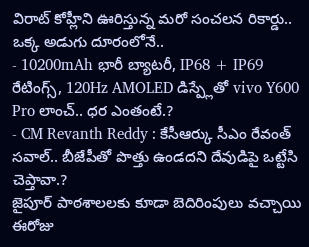విరాట్ కోహ్లీని ఊరిస్తున్న మరో సంచలన రికార్డు.. ఒక్క అడుగు దూరంలోనే..
- 10200mAh భారీ బ్యాటరీ, IP68 + IP69 రేటింగ్స్, 120Hz AMOLED డిస్ప్లేతో vivo Y600 Pro లాంచ్.. ధర ఎంతంటే.?
- CM Revanth Reddy : కేసీఆర్కు సీఎం రేవంత్ సవాల్.. బీజేపీతో పొత్తు ఉండదని దేవుడిపై ఒట్టేసి చెప్తావా.?
జైపూర్ పాఠశాలలకు కూడా బెదిరింపులు వచ్చాయి
ఈరోజు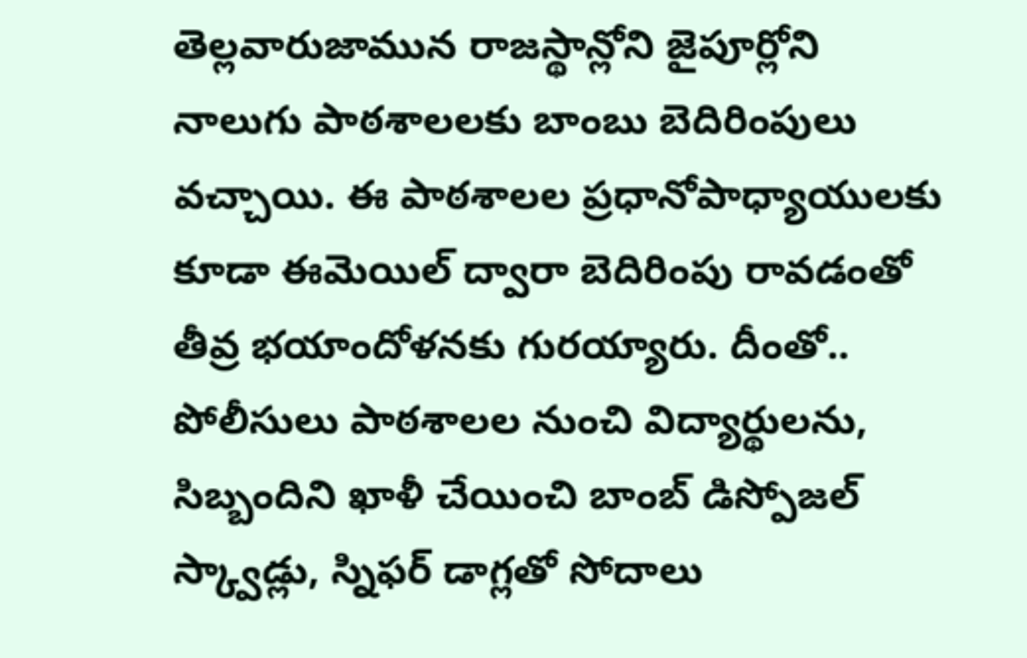తెల్లవారుజామున రాజస్థాన్లోని జైపూర్లోని నాలుగు పాఠశాలలకు బాంబు బెదిరింపులు వచ్చాయి. ఈ పాఠశాలల ప్రధానోపాధ్యాయులకు కూడా ఈమెయిల్ ద్వారా బెదిరింపు రావడంతో తీవ్ర భయాందోళనకు గురయ్యారు. దీంతో.. పోలీసులు పాఠశాలల నుంచి విద్యార్థులను, సిబ్బందిని ఖాళీ చేయించి బాంబ్ డిస్పోజల్ స్క్వాడ్లు, స్నిఫర్ డాగ్లతో సోదాలు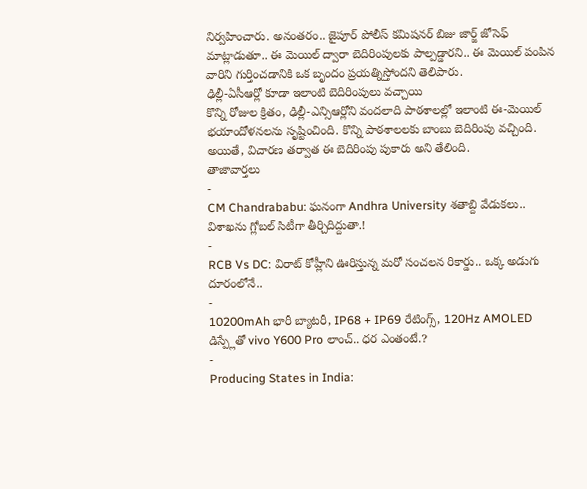నిర్వహించారు. అనంతరం.. జైపూర్ పోలీస్ కమిషనర్ బిజు జార్జ్ జోసెఫ్ మాట్లాడుతూ.. ఈ మెయిల్ ద్వారా బెదిరింపులకు పాల్పడ్డారని.. ఈ మెయిల్ పంపిన వారిని గుర్తించడానికి ఒక బృందం ప్రయత్నిస్తోందని తెలిపారు.
ఢిల్లీ-ఏసీఆర్లో కూడా ఇలాంటి బెదిరింపులు వచ్చాయి
కొన్ని రోజుల క్రితం, ఢిల్లీ-ఎన్సిఆర్లోని వందలాది పాఠశాలల్లో ఇలాంటి ఈ-మెయిల్ భయాందోళనలను సృష్టించింది. కొన్ని పాఠశాలలకు బాంబు బెదిరింపు వచ్చింది. అయితే, విచారణ తర్వాత ఈ బెదిరింపు పుకారు అని తేలింది.
తాజావార్తలు
-
CM Chandrababu: ఘనంగా Andhra University శతాబ్ది వేడుకలు.. విశాఖను గ్లోబల్ సిటీగా తీర్చిదిద్దుతా.!
-
RCB Vs DC: విరాట్ కోహ్లీని ఊరిస్తున్న మరో సంచలన రికార్డు.. ఒక్క అడుగు దూరంలోనే..
-
10200mAh భారీ బ్యాటరీ, IP68 + IP69 రేటింగ్స్, 120Hz AMOLED డిస్ప్లేతో vivo Y600 Pro లాంచ్.. ధర ఎంతంటే.?
-
Producing States in India: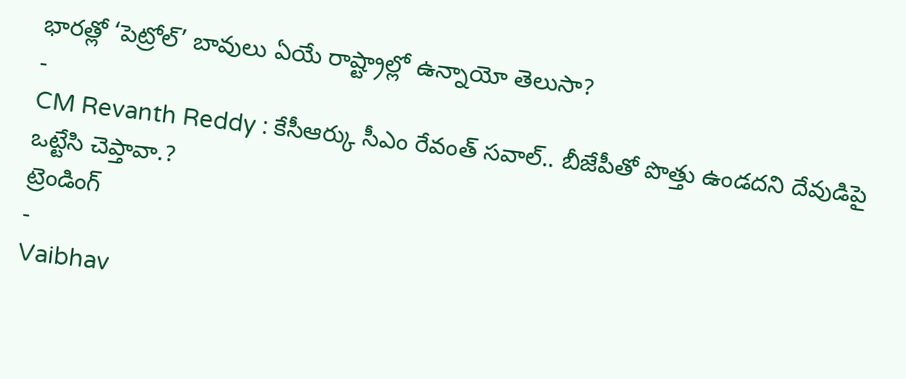భారత్లో ‘పెట్రోల్’ బావులు ఏయే రాష్ట్రాల్లో ఉన్నాయో తెలుసా?
-
CM Revanth Reddy : కేసీఆర్కు సీఎం రేవంత్ సవాల్.. బీజేపీతో పొత్తు ఉండదని దేవుడిపై ఒట్టేసి చెప్తావా.?
ట్రెండింగ్
-
Vaibhav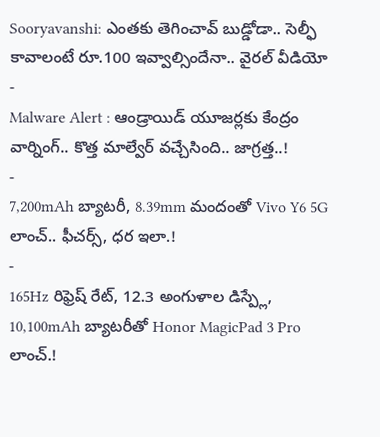Sooryavanshi: ఎంతకు తెగించావ్ బుడ్డోడా.. సెల్ఫీ కావాలంటే రూ.100 ఇవ్వాల్సిందేనా.. వైరల్ వీడియో
-
Malware Alert : ఆండ్రాయిడ్ యూజర్లకు కేంద్రం వార్నింగ్.. కొత్త మాల్వేర్ వచ్చేసింది.. జాగ్రత్త..!
-
7,200mAh బ్యాటరీ, 8.39mm మందంతో Vivo Y6 5G లాంచ్.. ఫీచర్స్, ధర ఇలా.!
-
165Hz రిఫ్రెష్ రేట్, 12.3 అంగుళాల డిస్ప్లే, 10,100mAh బ్యాటరీతో Honor MagicPad 3 Pro లాంచ్.!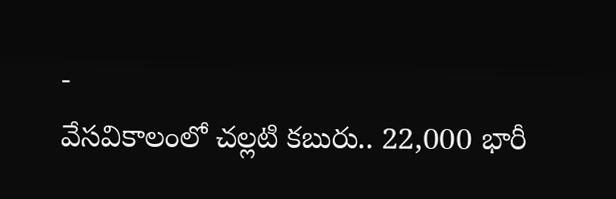-
వేసవికాలంలో చల్లటి కబురు.. 22,000 భారీ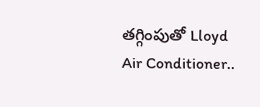తగ్గింపుతో Lloyd Air Conditioner..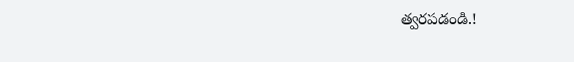త్వరపడండి.!